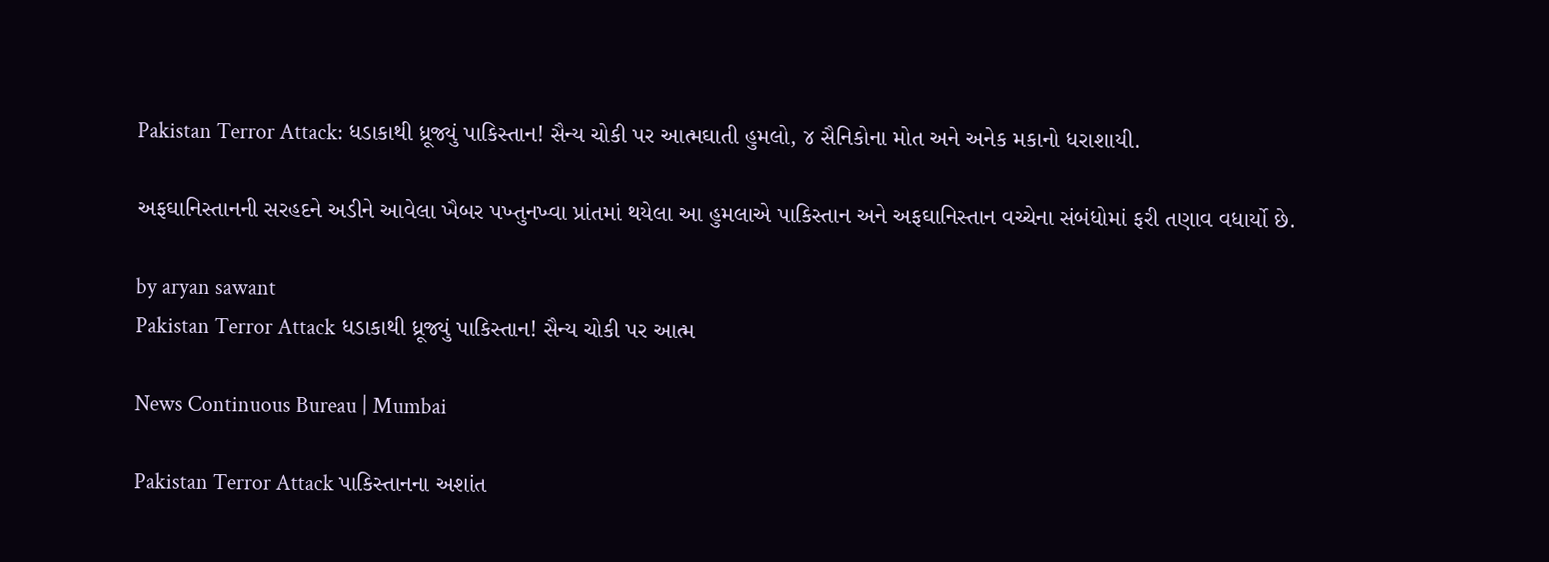Pakistan Terror Attack: ધડાકાથી ધ્રૂજ્યું પાકિસ્તાન! સૈન્ય ચોકી પર આત્મઘાતી હુમલો, ૪ સૈનિકોના મોત અને અનેક મકાનો ધરાશાયી.

અફઘાનિસ્તાનની સરહદને અડીને આવેલા ખૈબર પખ્તુનખ્વા પ્રાંતમાં થયેલા આ હુમલાએ પાકિસ્તાન અને અફઘાનિસ્તાન વચ્ચેના સંબંધોમાં ફરી તણાવ વધાર્યો છે.

by aryan sawant
Pakistan Terror Attack ધડાકાથી ધ્રૂજ્યું પાકિસ્તાન! સૈન્ય ચોકી પર આત્મ

News Continuous Bureau | Mumbai

Pakistan Terror Attack પાકિસ્તાનના અશાંત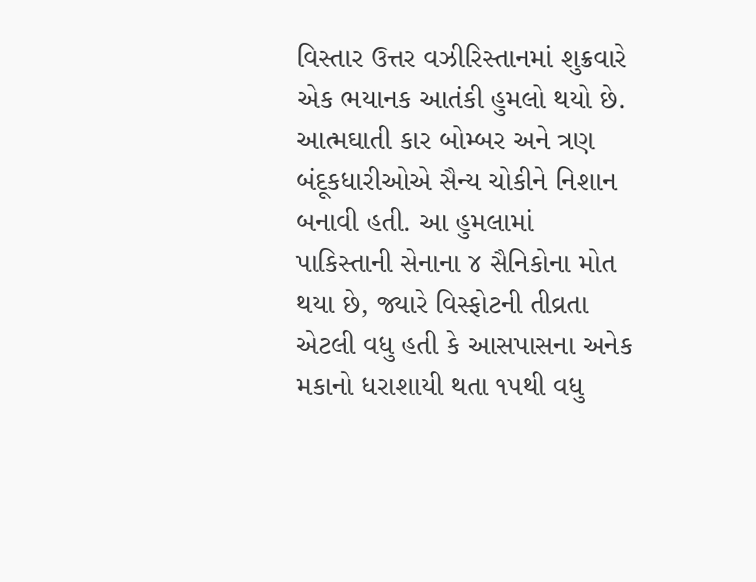વિસ્તાર ઉત્તર વઝીરિસ્તાનમાં શુક્રવારે એક ભયાનક આતંકી હુમલો થયો છે. આત્મઘાતી કાર બોમ્બર અને ત્રણ બંદૂકધારીઓએ સૈન્ય ચોકીને નિશાન બનાવી હતી. આ હુમલામાં પાકિસ્તાની સેનાના ૪ સૈનિકોના મોત થયા છે, જ્યારે વિસ્ફોટની તીવ્રતા એટલી વધુ હતી કે આસપાસના અનેક મકાનો ધરાશાયી થતા ૧૫થી વધુ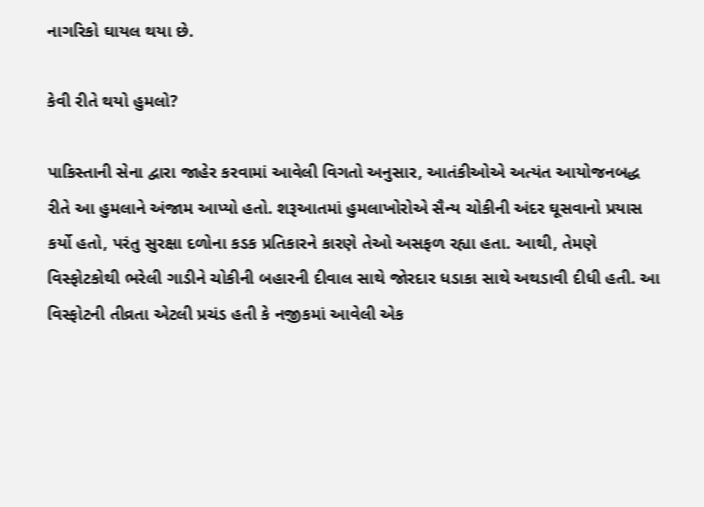નાગરિકો ઘાયલ થયા છે.

કેવી રીતે થયો હુમલો?

પાકિસ્તાની સેના દ્વારા જાહેર કરવામાં આવેલી વિગતો અનુસાર, આતંકીઓએ અત્યંત આયોજનબદ્ધ રીતે આ હુમલાને અંજામ આપ્યો હતો. શરૂઆતમાં હુમલાખોરોએ સૈન્ય ચોકીની અંદર ઘૂસવાનો પ્રયાસ કર્યો હતો, પરંતુ સુરક્ષા દળોના કડક પ્રતિકારને કારણે તેઓ અસફળ રહ્યા હતા. આથી, તેમણે વિસ્ફોટકોથી ભરેલી ગાડીને ચોકીની બહારની દીવાલ સાથે જોરદાર ધડાકા સાથે અથડાવી દીધી હતી. આ વિસ્ફોટની તીવ્રતા એટલી પ્રચંડ હતી કે નજીકમાં આવેલી એક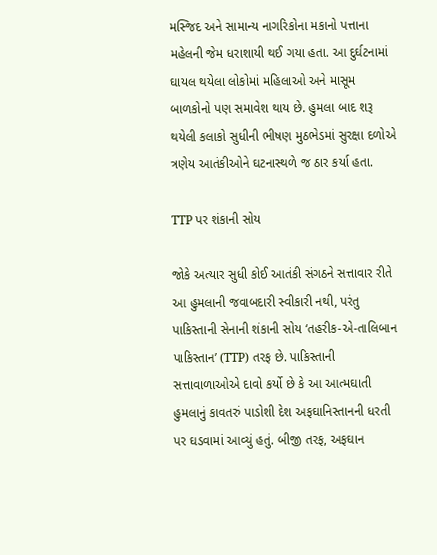મસ્જિદ અને સામાન્ય નાગરિકોના મકાનો પત્તાના મહેલની જેમ ધરાશાયી થઈ ગયા હતા. આ દુર્ઘટનામાં ઘાયલ થયેલા લોકોમાં મહિલાઓ અને માસૂમ બાળકોનો પણ સમાવેશ થાય છે. હુમલા બાદ શરૂ થયેલી કલાકો સુધીની ભીષણ મુઠભેડમાં સુરક્ષા દળોએ ત્રણેય આતંકીઓને ઘટનાસ્થળે જ ઠાર કર્યા હતા.

TTP પર શંકાની સોય

જોકે અત્યાર સુધી કોઈ આતંકી સંગઠને સત્તાવાર રીતે આ હુમલાની જવાબદારી સ્વીકારી નથી, પરંતુ પાકિસ્તાની સેનાની શંકાની સોય ‘તહરીક-એ-તાલિબાન પાકિસ્તાન’ (TTP) તરફ છે. પાકિસ્તાની સત્તાવાળાઓએ દાવો કર્યો છે કે આ આત્મઘાતી હુમલાનું કાવતરું પાડોશી દેશ અફઘાનિસ્તાનની ધરતી પર ઘડવામાં આવ્યું હતું. બીજી તરફ, અફઘાન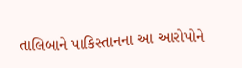તાલિબાને પાકિસ્તાનના આ આરોપોને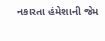નકારતા હંમેશાની જેમ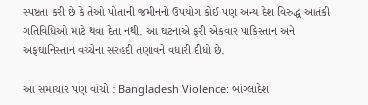સ્પષ્ટતા કરી છે કે તેઓ પોતાની જમીનનો ઉપયોગ કોઈ પણ અન્ય દેશ વિરુદ્ધ આતંકી ગતિવિધિઓ માટે થવા દેતા નથી. આ ઘટનાએ ફરી એકવાર પાકિસ્તાન અને અફઘાનિસ્તાન વચ્ચેના સરહદી તણાવને વધારી દીધો છે.

આ સમાચાર પણ વાંચો : Bangladesh Violence: બાંગ્લાદેશ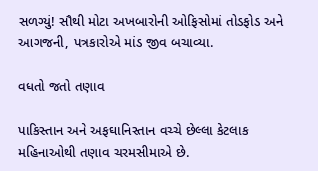સળગ્યું! સૌથી મોટા અખબારોની ઓફિસોમાં તોડફોડ અને આગજની, પત્રકારોએ માંડ જીવ બચાવ્યા.

વધતો જતો તણાવ

પાકિસ્તાન અને અફઘાનિસ્તાન વચ્ચે છેલ્લા કેટલાક મહિનાઓથી તણાવ ચરમસીમાએ છે.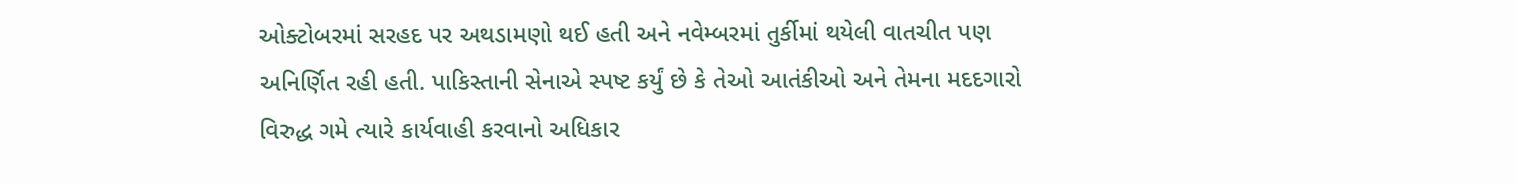ઓક્ટોબરમાં સરહદ પર અથડામણો થઈ હતી અને નવેમ્બરમાં તુર્કીમાં થયેલી વાતચીત પણ અનિર્ણિત રહી હતી. પાકિસ્તાની સેનાએ સ્પષ્ટ કર્યું છે કે તેઓ આતંકીઓ અને તેમના મદદગારો વિરુદ્ધ ગમે ત્યારે કાર્યવાહી કરવાનો અધિકાર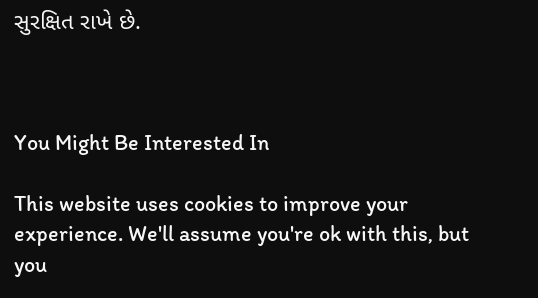સુરક્ષિત રાખે છે.



You Might Be Interested In

This website uses cookies to improve your experience. We'll assume you're ok with this, but you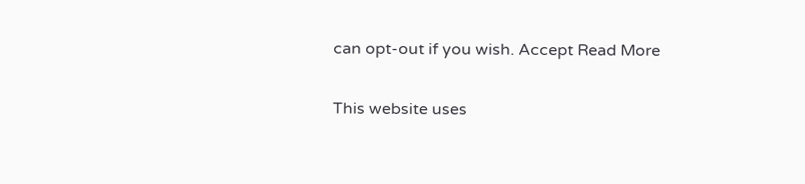can opt-out if you wish. Accept Read More

This website uses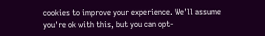cookies to improve your experience. We'll assume you're ok with this, but you can opt-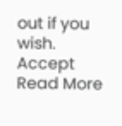out if you wish. Accept Read More